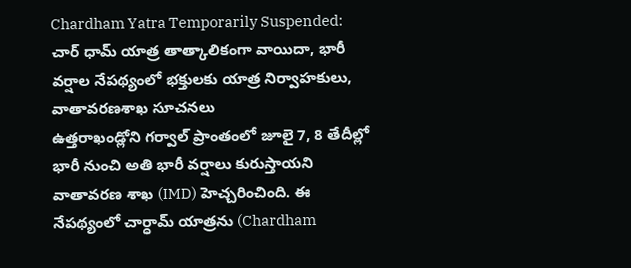Chardham Yatra Temporarily Suspended: చార్ ధామ్ యాత్ర తాత్కాలికంగా వాయిదా, భారీ వర్షాల నేపథ్యంలో భక్తులకు యాత్ర నిర్వాహకులు, వాతావరణశాఖ సూచనలు
ఉత్తరాఖండ్లోని గర్వాల్ ప్రాంతంలో జూలై 7, 8 తేదీల్లో భారీ నుంచి అతి భారీ వర్షాలు కురుస్తాయని వాతావరణ శాఖ (IMD) హెచ్చరించింది. ఈ నేపథ్యంలో చార్ధామ్ యాత్రను (Chardham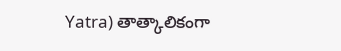Yatra) తాత్కాలికంగా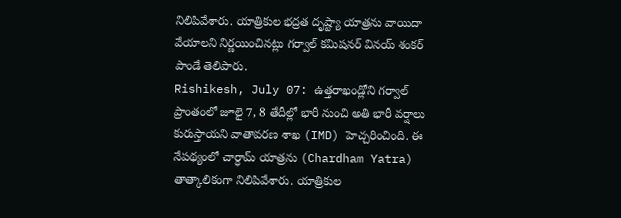నిలిపివేశారు. యాత్రికుల భద్రత దృష్ట్యా యాత్రను వాయిదా వేయాలని నిర్ణయించినట్లు గర్వాల్ కమిషనర్ వినయ్ శంకర్ పాండే తెలిపారు.
Rishikesh, July 07: ఉత్తరాఖండ్లోని గర్వాల్ ప్రాంతంలో జూలై 7, 8 తేదీల్లో భారీ నుంచి అతి భారీ వర్షాలు కురుస్తాయని వాతావరణ శాఖ (IMD) హెచ్చరించింది. ఈ నేపథ్యంలో చార్ధామ్ యాత్రను (Chardham Yatra) తాత్కాలికంగా నిలిపివేశారు. యాత్రికుల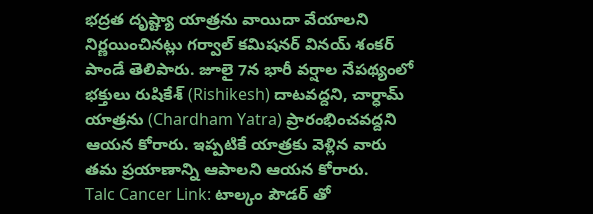భద్రత దృష్ట్యా యాత్రను వాయిదా వేయాలని నిర్ణయించినట్లు గర్వాల్ కమిషనర్ వినయ్ శంకర్ పాండే తెలిపారు. జూలై 7న భారీ వర్షాల నేపథ్యంలో భక్తులు రుషికేశ్ (Rishikesh) దాటవద్దని, చార్ధామ్ యాత్రను (Chardham Yatra) ప్రారంభించవద్దని ఆయన కోరారు. ఇప్పటికే యాత్రకు వెళ్లిన వారు తమ ప్రయాణాన్ని ఆపాలని ఆయన కోరారు.
Talc Cancer Link: టాల్కం పౌడర్ తో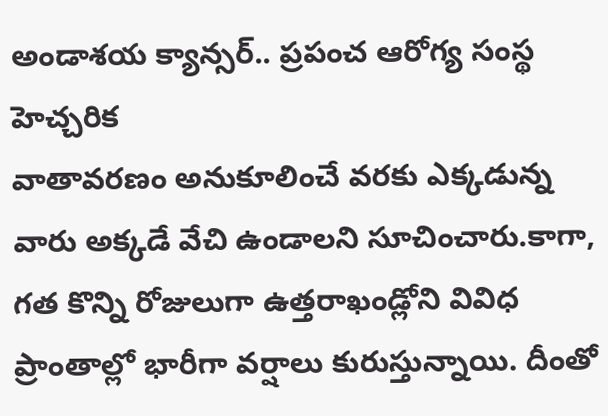అండాశయ క్యాన్సర్.. ప్రపంచ ఆరోగ్య సంస్థ హెచ్చరిక
వాతావరణం అనుకూలించే వరకు ఎక్కడున్న వారు అక్కడే వేచి ఉండాలని సూచించారు.కాగా, గత కొన్ని రోజులుగా ఉత్తరాఖండ్లోని వివిధ ప్రాంతాల్లో భారీగా వర్షాలు కురుస్తున్నాయి. దీంతో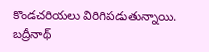కొండచరియలు విరిగిపడుతున్నాయి. బద్రీనాథ్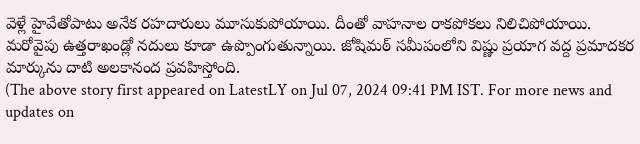వెళ్లే హైవేతోపాటు అనేక రహదారులు మూసుకుపోయాయి. దీంతో వాహనాల రాకపోకలు నిలిచిపోయాయి. మరోవైపు ఉత్తరాఖండ్లో నదులు కూడా ఉప్పొంగుతున్నాయి. జోషిమఠ్ సమీపంలోని విష్ణు ప్రయాగ వద్ద ప్రమాదకర మార్కును దాటి అలకానంద ప్రవహిస్తోంది.
(The above story first appeared on LatestLY on Jul 07, 2024 09:41 PM IST. For more news and updates on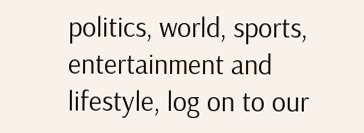politics, world, sports, entertainment and lifestyle, log on to our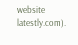website latestly.com).